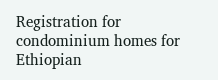Registration for condominium homes for Ethiopian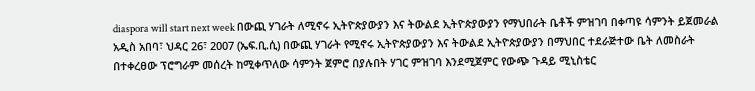diaspora will start next week በውጪ ሃገራት ለሚኖሩ ኢትዮጵያውያን እና ትውልደ ኢትዮጵያውያን የማህበራት ቤቶች ምዝገባ በቀጣዩ ሳምንት ይጀመራል
አዲስ አበባ፣ ህዳር 26፣ 2007 (ኤፍ.ቢ.ሲ) በውጪ ሃገራት የሚኖሩ ኢትዮጵያውያን እና ትውልደ ኢትዮጵያውያን በማህበር ተደራጅተው ቤት ለመስራት በተቀረፀው ፕሮግራም መሰረት ከሚቀጥለው ሳምንት ጀምሮ በያሉበት ሃገር ምዝገባ እንደሚጀምር የውጭ ጉዳይ ሚኒስቴር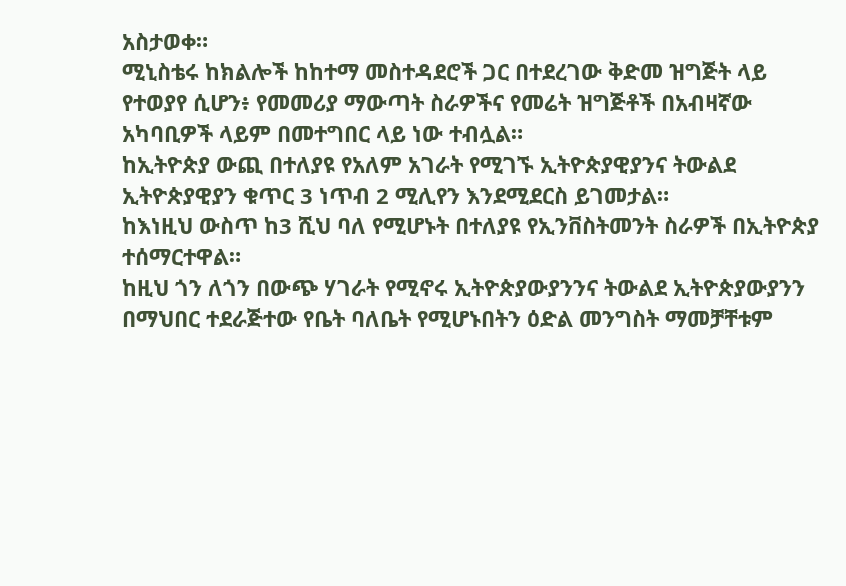አስታወቀ።
ሚኒስቴሩ ከክልሎች ከከተማ መስተዳደሮች ጋር በተደረገው ቅድመ ዝግጅት ላይ የተወያየ ሲሆን፥ የመመሪያ ማውጣት ስራዎችና የመሬት ዝግጅቶች በአብዛኛው አካባቢዎች ላይም በመተግበር ላይ ነው ተብሏል።
ከኢትዮጵያ ውጪ በተለያዩ የአለም አገራት የሚገኙ ኢትዮጵያዊያንና ትውልደ ኢትዮጵያዊያን ቁጥር 3 ነጥብ 2 ሚሊየን እንደሚደርስ ይገመታል።
ከእነዚህ ውስጥ ከ3 ሺህ ባለ የሚሆኑት በተለያዩ የኢንቨስትመንት ስራዎች በኢትዮጵያ ተሰማርተዋል።
ከዚህ ጎን ለጎን በውጭ ሃገራት የሚኖሩ ኢትዮጵያውያንንና ትውልደ ኢትዮጵያውያንን በማህበር ተደራጅተው የቤት ባለቤት የሚሆኑበትን ዕድል መንግስት ማመቻቸቱም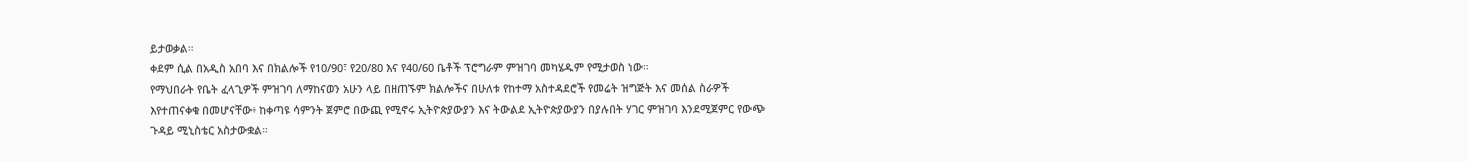ይታወቃል።
ቀደም ሲል በአዲስ አበባ እና በክልሎች የ10/90፣ የ20/80 እና የ40/60 ቤቶች ፕሮግራም ምዝገባ መካሄዱም የሚታወስ ነው።
የማህበራት የቤት ፈላጊዎች ምዝገባ ለማከናወን አሁን ላይ በዘጠኙም ክልሎችና በሁለቱ የከተማ አስተዳደሮች የመሬት ዝግጅት እና መሰል ስራዎች እየተጠናቀቁ በመሆናቸው፥ ከቀጣዩ ሳምንት ጀምሮ በውጪ የሚኖሩ ኢትዮጵያውያን እና ትውልደ ኢትዮጵያውያን በያሉበት ሃገር ምዝገባ እንደሚጀምር የውጭ ጉዳይ ሚኒስቴር አስታውቋል።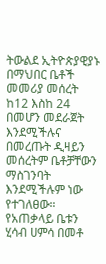ትውልደ ኢትዮጵያዊያኑ በማህበር ቤቶች መመሪያ መሰረት ከ12 እስከ 24 በመሆን መደራጀት እንደሚችሉና በመረጡት ዲዛይን መሰረትም ቤቶቻቸውን ማስገንባት እንደሚችሉም ነው የተገለፀው።
የአጠቃላይ ቤቱን ሂሳብ ሀምሳ በመቶ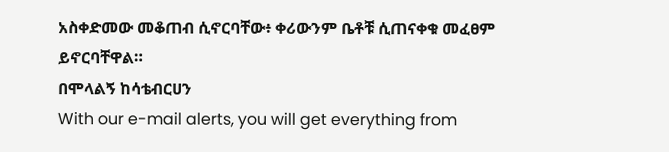አስቀድመው መቆጠብ ሲኖርባቸው፥ ቀሪውንም ቤቶቹ ሲጠናቀቁ መፈፀም ይኖርባቸዋል።
በሞላልኝ ከሳቴብርሀን
With our e-mail alerts, you will get everything from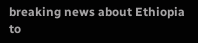breaking news about Ethiopia to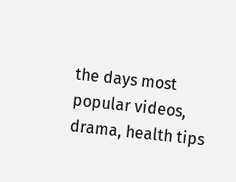the days most popular videos, drama, health tips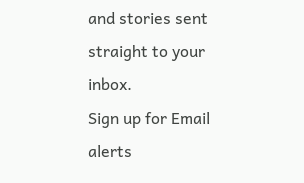and stories sent straight to your inbox.
Sign up for Email alerts